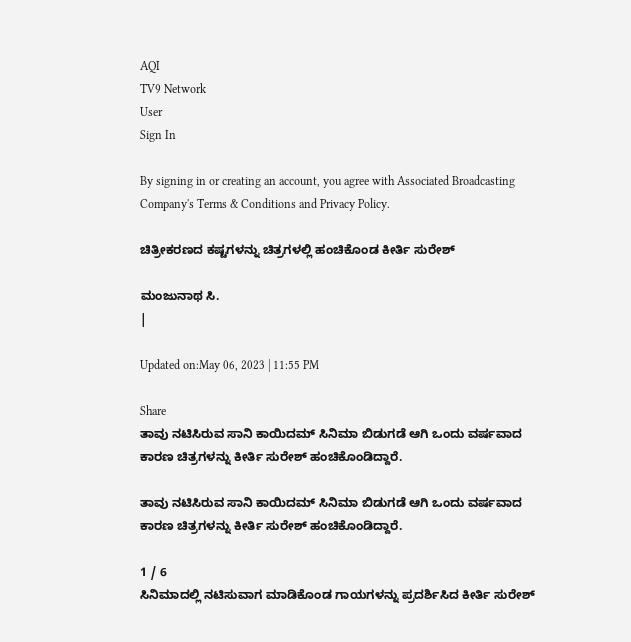AQI
TV9 Network
User
Sign In

By signing in or creating an account, you agree with Associated Broadcasting Company's Terms & Conditions and Privacy Policy.

ಚಿತ್ರೀಕರಣದ ಕಷ್ಟಗಳನ್ನು ಚಿತ್ರಗಳಲ್ಲಿ ಹಂಚಿಕೊಂಡ ಕೀರ್ತಿ ಸುರೇಶ್

ಮಂಜುನಾಥ ಸಿ.
|

Updated on:May 06, 2023 | 11:55 PM

Share
ತಾವು ನಟಿಸಿರುವ ಸಾನಿ ಕಾಯಿದಮ್ ಸಿನಿಮಾ ಬಿಡುಗಡೆ ಆಗಿ ಒಂದು ವರ್ಷವಾದ ಕಾರಣ ಚಿತ್ರಗಳನ್ನು ಕೀರ್ತಿ ಸುರೇಶ್ ಹಂಚಿಕೊಂಡಿದ್ದಾರೆ.

ತಾವು ನಟಿಸಿರುವ ಸಾನಿ ಕಾಯಿದಮ್ ಸಿನಿಮಾ ಬಿಡುಗಡೆ ಆಗಿ ಒಂದು ವರ್ಷವಾದ ಕಾರಣ ಚಿತ್ರಗಳನ್ನು ಕೀರ್ತಿ ಸುರೇಶ್ ಹಂಚಿಕೊಂಡಿದ್ದಾರೆ.

1 / 6
ಸಿನಿಮಾದಲ್ಲಿ ನಟಿಸುವಾಗ ಮಾಡಿಕೊಂಡ ಗಾಯಗಳನ್ನು ಪ್ರದರ್ಶಿಸಿದ ಕೀರ್ತಿ ಸುರೇಶ್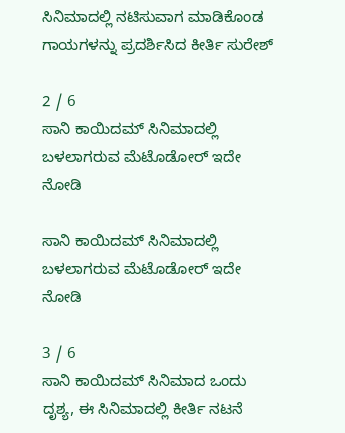ಸಿನಿಮಾದಲ್ಲಿ ನಟಿಸುವಾಗ ಮಾಡಿಕೊಂಡ ಗಾಯಗಳನ್ನು ಪ್ರದರ್ಶಿಸಿದ ಕೀರ್ತಿ ಸುರೇಶ್

2 / 6
ಸಾನಿ ಕಾಯಿದಮ್ ಸಿನಿಮಾದಲ್ಲಿ ಬಳಲಾಗರುವ ಮೆಟೊಡೋರ್ ಇದೇ ನೋಡಿ

ಸಾನಿ ಕಾಯಿದಮ್ ಸಿನಿಮಾದಲ್ಲಿ ಬಳಲಾಗರುವ ಮೆಟೊಡೋರ್ ಇದೇ ನೋಡಿ

3 / 6
ಸಾನಿ ಕಾಯಿದಮ್ ಸಿನಿಮಾದ ಒಂದು ದೃಶ್ಯ, ಈ ಸಿನಿಮಾದಲ್ಲಿ ಕೀರ್ತಿ ನಟನೆ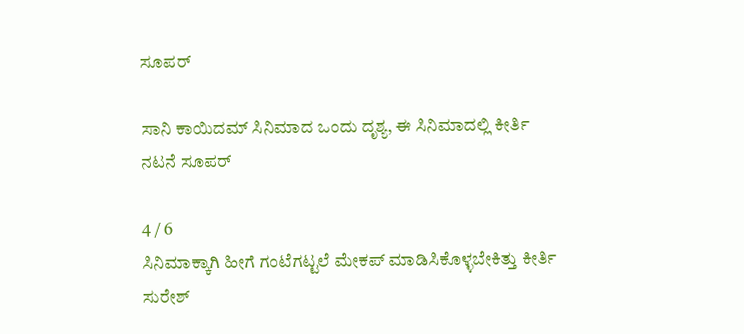ಸೂಪರ್

ಸಾನಿ ಕಾಯಿದಮ್ ಸಿನಿಮಾದ ಒಂದು ದೃಶ್ಯ, ಈ ಸಿನಿಮಾದಲ್ಲಿ ಕೀರ್ತಿ ನಟನೆ ಸೂಪರ್

4 / 6
ಸಿನಿಮಾಕ್ಕಾಗಿ ಹೀಗೆ ಗಂಟೆಗಟ್ಟಲೆ ಮೇಕಪ್ ಮಾಡಿಸಿಕೊಳ್ಳಬೇಕಿತ್ತು ಕೀರ್ತಿ ಸುರೇಶ್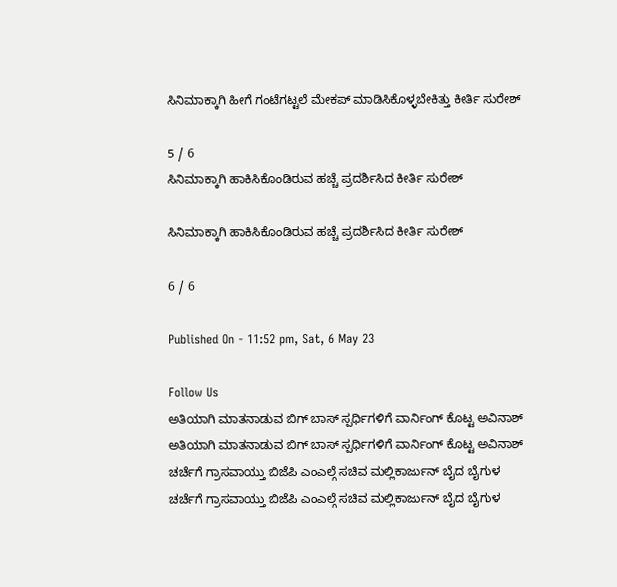ಸಿನಿಮಾಕ್ಕಾಗಿ ಹೀಗೆ ಗಂಟೆಗಟ್ಟಲೆ ಮೇಕಪ್ ಮಾಡಿಸಿಕೊಳ್ಳಬೇಕಿತ್ತು ಕೀರ್ತಿ ಸುರೇಶ್

5 / 6
ಸಿನಿಮಾಕ್ಕಾಗಿ ಹಾಕಿಸಿಕೊಂಡಿರುವ ಹಚ್ಚೆ ಪ್ರದರ್ಶಿಸಿದ ಕೀರ್ತಿ ಸುರೇಶ್

ಸಿನಿಮಾಕ್ಕಾಗಿ ಹಾಕಿಸಿಕೊಂಡಿರುವ ಹಚ್ಚೆ ಪ್ರದರ್ಶಿಸಿದ ಕೀರ್ತಿ ಸುರೇಶ್

6 / 6

Published On - 11:52 pm, Sat, 6 May 23

Follow Us
ಅತಿಯಾಗಿ ಮಾತನಾಡುವ ಬಿಗ್ ಬಾಸ್ ಸ್ಪರ್ಧಿಗಳಿಗೆ ವಾರ್ನಿಂಗ್ ಕೊಟ್ಟ ಅವಿನಾಶ್
ಅತಿಯಾಗಿ ಮಾತನಾಡುವ ಬಿಗ್ ಬಾಸ್ ಸ್ಪರ್ಧಿಗಳಿಗೆ ವಾರ್ನಿಂಗ್ ಕೊಟ್ಟ ಅವಿನಾಶ್
ಚರ್ಚೆಗೆ ಗ್ರಾಸವಾಯ್ತು ಬಿಜೆಪಿ ಎಂಎಲ್ಗೆ ಸಚಿವ ಮಲ್ಲಿಕಾರ್ಜುನ್ ಬೈದ ಬೈಗುಳ
ಚರ್ಚೆಗೆ ಗ್ರಾಸವಾಯ್ತು ಬಿಜೆಪಿ ಎಂಎಲ್ಗೆ ಸಚಿವ ಮಲ್ಲಿಕಾರ್ಜುನ್ ಬೈದ ಬೈಗುಳ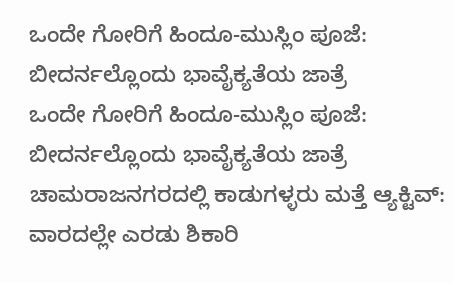ಒಂದೇ ಗೋರಿಗೆ ಹಿಂದೂ-ಮುಸ್ಲಿಂ ಪೂಜೆ: ಬೀದರ್ನಲ್ಲೊಂದು ಭಾವೈಕ್ಯತೆಯ ಜಾತ್ರೆ
ಒಂದೇ ಗೋರಿಗೆ ಹಿಂದೂ-ಮುಸ್ಲಿಂ ಪೂಜೆ: ಬೀದರ್ನಲ್ಲೊಂದು ಭಾವೈಕ್ಯತೆಯ ಜಾತ್ರೆ
ಚಾಮರಾಜನಗರದಲ್ಲಿ ಕಾಡುಗಳ್ಳರು ಮತ್ತೆ ಆ್ಯಕ್ಟಿವ್: ವಾರದಲ್ಲೇ ಎರಡು ಶಿಕಾರಿ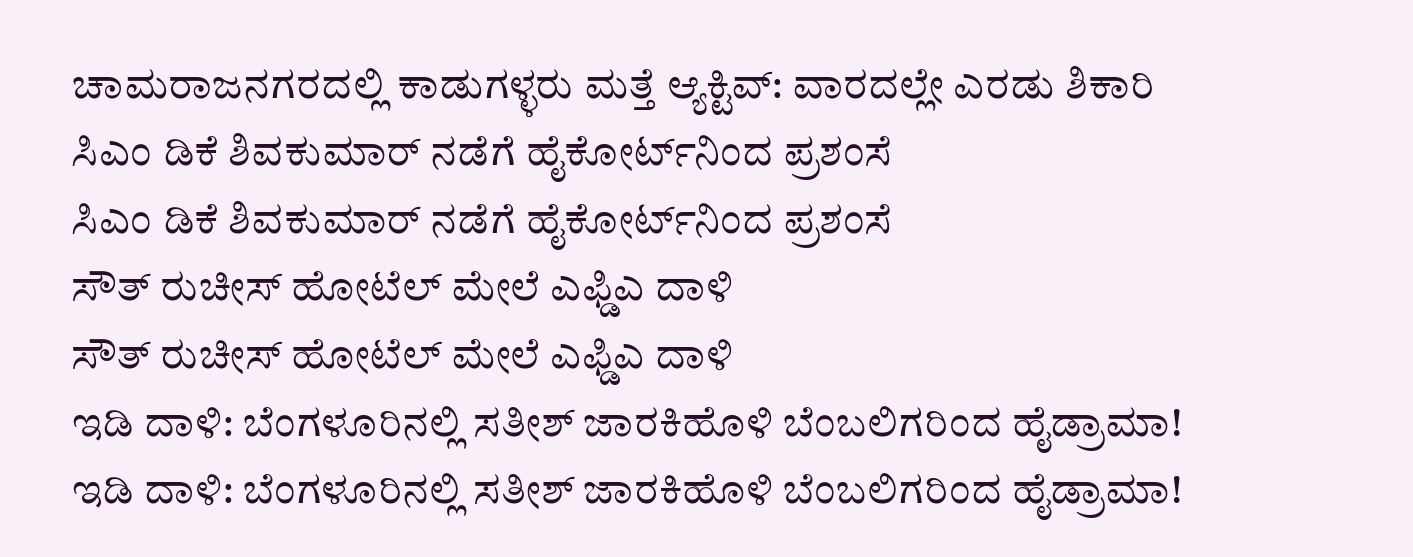ಚಾಮರಾಜನಗರದಲ್ಲಿ ಕಾಡುಗಳ್ಳರು ಮತ್ತೆ ಆ್ಯಕ್ಟಿವ್: ವಾರದಲ್ಲೇ ಎರಡು ಶಿಕಾರಿ
ಸಿಎಂ ಡಿಕೆ ಶಿವಕುಮಾರ್ ನಡೆಗೆ ಹೈಕೋರ್ಟ್‌ನಿಂದ ಪ್ರಶಂಸೆ
ಸಿಎಂ ಡಿಕೆ ಶಿವಕುಮಾರ್ ನಡೆಗೆ ಹೈಕೋರ್ಟ್‌ನಿಂದ ಪ್ರಶಂಸೆ
ಸೌತ್ ರುಚೀಸ್ ಹೋಟೆಲ್ ಮೇಲೆ ಎಫ್ಡಿಎ ದಾಳಿ
ಸೌತ್ ರುಚೀಸ್ ಹೋಟೆಲ್ ಮೇಲೆ ಎಫ್ಡಿಎ ದಾಳಿ
ಇಡಿ ದಾಳಿ: ಬೆಂಗಳೂರಿನಲ್ಲಿ ಸತೀಶ್ ಜಾರಕಿಹೊಳಿ ಬೆಂಬಲಿಗರಿಂದ ಹೈಡ್ರಾಮಾ!
ಇಡಿ ದಾಳಿ: ಬೆಂಗಳೂರಿನಲ್ಲಿ ಸತೀಶ್ ಜಾರಕಿಹೊಳಿ ಬೆಂಬಲಿಗರಿಂದ ಹೈಡ್ರಾಮಾ!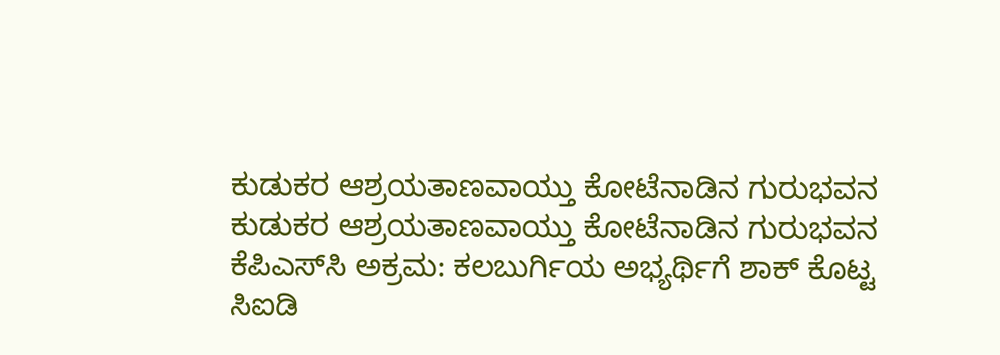ಕುಡುಕರ ಆಶ್ರಯತಾಣವಾಯ್ತು ಕೋಟೆನಾಡಿನ ಗುರುಭವನ
ಕುಡುಕರ ಆಶ್ರಯತಾಣವಾಯ್ತು ಕೋಟೆನಾಡಿನ ಗುರುಭವನ
ಕೆಪಿಎಸ್‌ಸಿ ಅಕ್ರಮ: ಕಲಬುರ್ಗಿಯ ಅಭ್ಯರ್ಥಿಗೆ ಶಾಕ್ ಕೊಟ್ಟ ಸಿಐಡಿ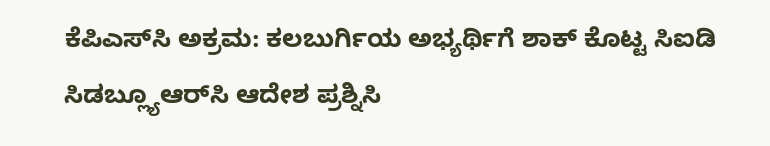ಕೆಪಿಎಸ್‌ಸಿ ಅಕ್ರಮ: ಕಲಬುರ್ಗಿಯ ಅಭ್ಯರ್ಥಿಗೆ ಶಾಕ್ ಕೊಟ್ಟ ಸಿಐಡಿ
ಸಿಡಬ್ಲ್ಯೂಆರ್‌ಸಿ ಆದೇಶ ಪ್ರಶ್ನಿಸಿ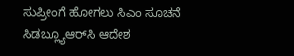ಸುಪ್ರೀಂಗೆ ಹೋಗಲು ಸಿಎಂ ಸೂಚನೆ
ಸಿಡಬ್ಲ್ಯೂಆರ್‌ಸಿ ಆದೇಶ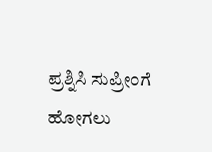ಪ್ರಶ್ನಿಸಿ ಸುಪ್ರೀಂಗೆ ಹೋಗಲು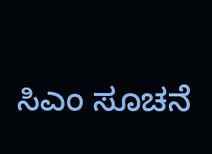ಸಿಎಂ ಸೂಚನೆ